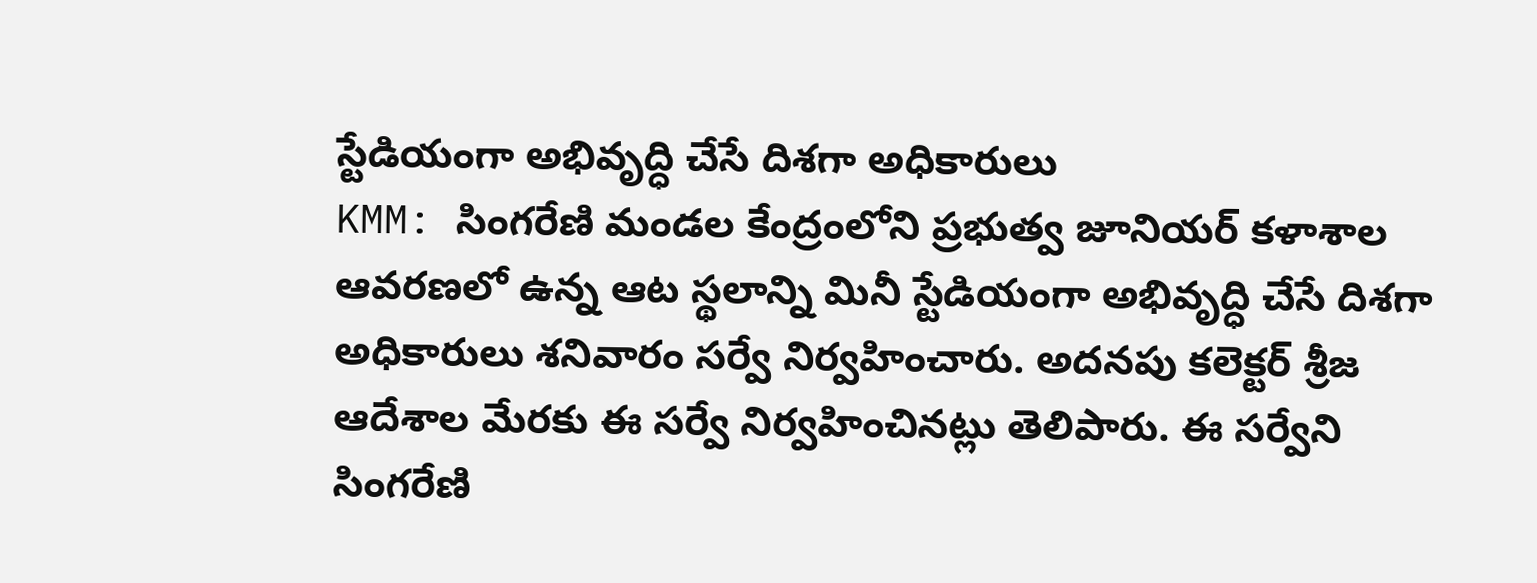స్టేడియంగా అభివృద్ధి చేసే దిశగా అధికారులు
KMM: సింగరేణి మండల కేంద్రంలోని ప్రభుత్వ జూనియర్ కళాశాల ఆవరణలో ఉన్న ఆట స్థలాన్ని మినీ స్టేడియంగా అభివృద్ధి చేసే దిశగా అధికారులు శనివారం సర్వే నిర్వహించారు. అదనపు కలెక్టర్ శ్రీజ ఆదేశాల మేరకు ఈ సర్వే నిర్వహించినట్లు తెలిపారు. ఈ సర్వేని సింగరేణి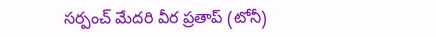సర్పంచ్ మేదరి వీర ప్రతాప్ (టోనీ)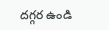దగ్గర ఉండి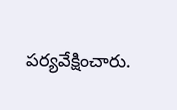పర్యవేక్షించారు.